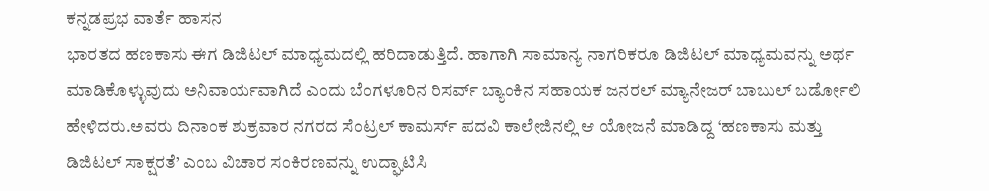ಕನ್ನಡಪ್ರಭ ವಾರ್ತೆ ಹಾಸನ
ಭಾರತದ ಹಣಕಾಸು ಈಗ ಡಿಜಿಟಲ್ ಮಾಧ್ಯಮದಲ್ಲಿ ಹರಿದಾಡುತ್ತಿದೆ. ಹಾಗಾಗಿ ಸಾಮಾನ್ಯ ನಾಗರಿಕರೂ ಡಿಜಿಟಲ್ ಮಾಧ್ಯಮವನ್ನು ಅರ್ಥ ಮಾಡಿಕೊಳ್ಳುವುದು ಅನಿವಾರ್ಯವಾಗಿದೆ ಎಂದು ಬೆಂಗಳೂರಿನ ರಿಸರ್ವ್ ಬ್ಯಾಂಕಿನ ಸಹಾಯಕ ಜನರಲ್ ಮ್ಯಾನೇಜರ್ ಬಾಬುಲ್ ಬರ್ಡೋಲಿ ಹೇಳಿದರು.ಅವರು ದಿನಾಂಕ ಶುಕ್ರವಾರ ನಗರದ ಸೆಂಟ್ರಲ್ ಕಾಮರ್ಸ್ ಪದವಿ ಕಾಲೇಜಿನಲ್ಲಿ ಆ ಯೋಜನೆ ಮಾಡಿದ್ದ ‘ಹಣಕಾಸು ಮತ್ತು ಡಿಜಿಟಲ್ ಸಾಕ್ಷರತೆ’ ಎಂಬ ವಿಚಾರ ಸಂಕಿರಣವನ್ನು ಉದ್ಘಾಟಿಸಿ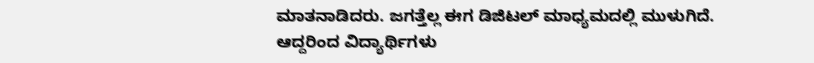ಮಾತನಾಡಿದರು. ಜಗತ್ತೆಲ್ಲ ಈಗ ಡಿಜಿಟಲ್ ಮಾಧ್ಯಮದಲ್ಲಿ ಮುಳುಗಿದೆ. ಆದ್ದರಿಂದ ವಿದ್ಯಾರ್ಥಿಗಳು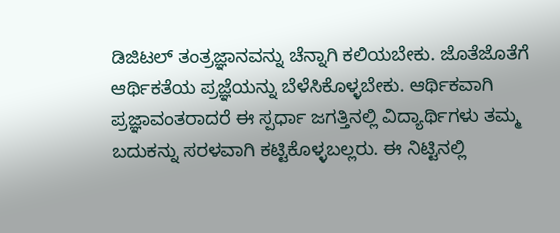ಡಿಜಿಟಲ್ ತಂತ್ರಜ್ಞಾನವನ್ನು ಚೆನ್ನಾಗಿ ಕಲಿಯಬೇಕು. ಜೊತೆಜೊತೆಗೆ ಆರ್ಥಿಕತೆಯ ಪ್ರಜ್ಞೆಯನ್ನು ಬೆಳೆಸಿಕೊಳ್ಳಬೇಕು. ಆರ್ಥಿಕವಾಗಿ ಪ್ರಜ್ಞಾವಂತರಾದರೆ ಈ ಸ್ಪರ್ಧಾ ಜಗತ್ತಿನಲ್ಲಿ ವಿದ್ಯಾರ್ಥಿಗಳು ತಮ್ಮ ಬದುಕನ್ನು ಸರಳವಾಗಿ ಕಟ್ಟಿಕೊಳ್ಳಬಲ್ಲರು. ಈ ನಿಟ್ಟಿನಲ್ಲಿ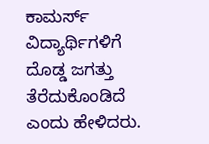ಕಾಮರ್ಸ್ ವಿದ್ಯಾರ್ಥಿಗಳಿಗೆ ದೊಡ್ಡ ಜಗತ್ತು ತೆರೆದುಕೊಂಡಿದೆ ಎಂದು ಹೇಳಿದರು.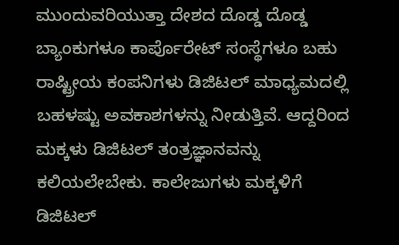ಮುಂದುವರಿಯುತ್ತಾ ದೇಶದ ದೊಡ್ಡ ದೊಡ್ಡ ಬ್ಯಾಂಕುಗಳೂ ಕಾರ್ಪೊರೇಟ್ ಸಂಸ್ಥೆಗಳೂ ಬಹು ರಾಷ್ಟ್ರೀಯ ಕಂಪನಿಗಳು ಡಿಜಿಟಲ್ ಮಾಧ್ಯಮದಲ್ಲಿ ಬಹಳಷ್ಟು ಅವಕಾಶಗಳನ್ನು ನೀಡುತ್ತಿವೆ. ಆದ್ದರಿಂದ ಮಕ್ಕಳು ಡಿಜಿಟಲ್ ತಂತ್ರಜ್ಞಾನವನ್ನು ಕಲಿಯಲೇಬೇಕು. ಕಾಲೇಜುಗಳು ಮಕ್ಕಳಿಗೆ ಡಿಜಿಟಲ್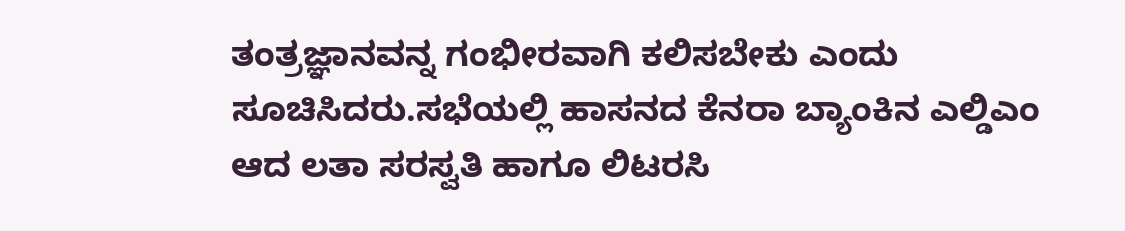ತಂತ್ರಜ್ಞಾನವನ್ನ ಗಂಭೀರವಾಗಿ ಕಲಿಸಬೇಕು ಎಂದು ಸೂಚಿಸಿದರು.ಸಭೆಯಲ್ಲಿ ಹಾಸನದ ಕೆನರಾ ಬ್ಯಾಂಕಿನ ಎಲ್ಡಿಎಂ ಆದ ಲತಾ ಸರಸ್ವತಿ ಹಾಗೂ ಲಿಟರಸಿ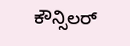ಕೌನ್ಸಿಲರ್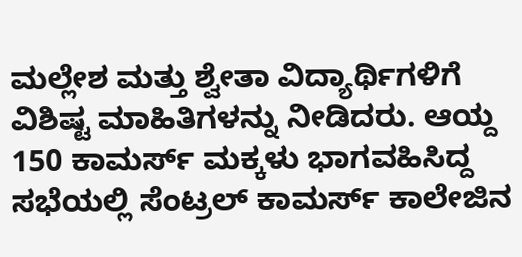ಮಲ್ಲೇಶ ಮತ್ತು ಶ್ವೇತಾ ವಿದ್ಯಾರ್ಥಿಗಳಿಗೆ ವಿಶಿಷ್ಟ ಮಾಹಿತಿಗಳನ್ನು ನೀಡಿದರು. ಆಯ್ದ 150 ಕಾಮರ್ಸ್ ಮಕ್ಕಳು ಭಾಗವಹಿಸಿದ್ದ ಸಭೆಯಲ್ಲಿ ಸೆಂಟ್ರಲ್ ಕಾಮರ್ಸ್ ಕಾಲೇಜಿನ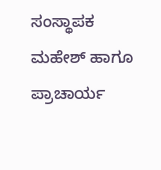ಸಂಸ್ಥಾಪಕ ಮಹೇಶ್ ಹಾಗೂ ಪ್ರಾಚಾರ್ಯ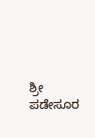ಶ್ರೀ ಪಡೇಸೂರ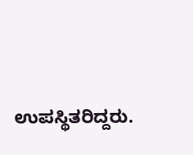ಉಪಸ್ಥಿತರಿದ್ದರು.